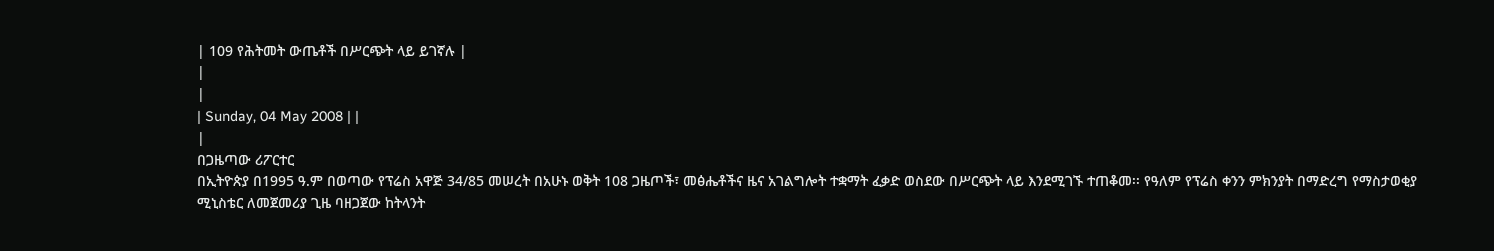| 109 የሕትመት ውጤቶች በሥርጭት ላይ ይገኛሉ |
|
|
| Sunday, 04 May 2008 | |
|
በጋዜጣው ሪፖርተር
በኢትዮጵያ በ1995 ዓ.ም በወጣው የፕሬስ አዋጅ 34/85 መሠረት በአሁኑ ወቅት 108 ጋዜጦች፣ መፅሔቶችና ዜና አገልግሎት ተቋማት ፈቃድ ወስደው በሥርጭት ላይ እንደሚገኙ ተጠቆመ፡፡ የዓለም የፕሬስ ቀንን ምክንያት በማድረግ የማስታወቂያ ሚኒስቴር ለመጀመሪያ ጊዜ ባዘጋጀው ከትላንት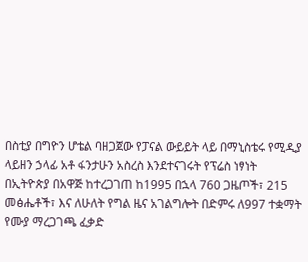በስቲያ በግዮን ሆቴል ባዘጋጀው የፓናል ውይይት ላይ በማኒስቴሩ የሚዲያ ላይዘን ኃላፊ አቶ ፋንታሁን አስረስ እንደተናገሩት የፕሬስ ነፃነት በኢትዮጵያ በአዋጅ ከተረጋገጠ ከ1995 በኋላ 760 ጋዜጦች፣ 215 መፅሔቶች፣ እና ለሁለት የግል ዜና አገልግሎት በድምሩ ለ997 ተቋማት የሙያ ማረጋገጫ ፈቃድ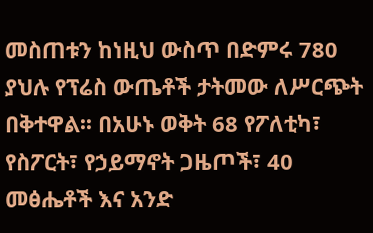መስጠቱን ከነዚህ ውስጥ በድምሩ 780 ያህሉ የፕሬስ ውጤቶች ታትመው ለሥርጭት በቅተዋል፡፡ በአሁኑ ወቅት 68 የፖለቲካ፣ የስፖርት፣ የኃይማኖት ጋዜጦች፣ 40 መፅሔቶች እና አንድ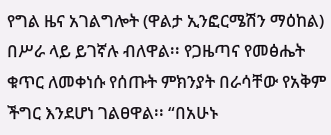የግል ዜና አገልግሎት (ዋልታ ኢንፎርሜሽን ማዕከል) በሥራ ላይ ይገኛሉ ብለዋል፡፡ የጋዜጣና የመፅሔት ቁጥር ለመቀነሱ የሰጡት ምክንያት በራሳቸው የአቅም ችግር እንደሆነ ገልፀዋል፡፡ “በአሁኑ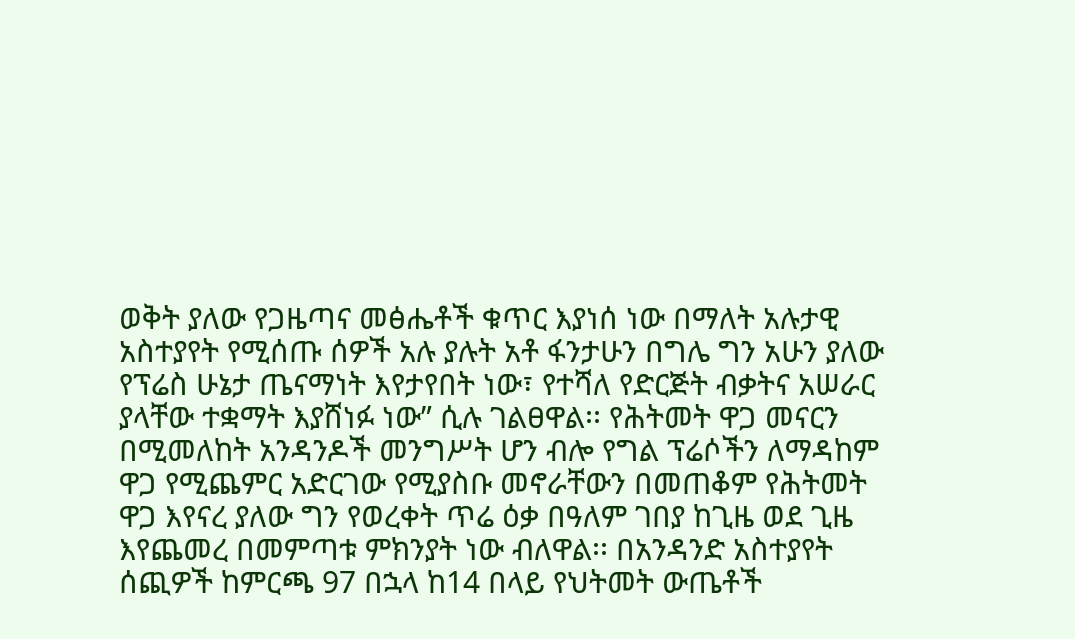ወቅት ያለው የጋዜጣና መፅሔቶች ቁጥር እያነሰ ነው በማለት አሉታዊ አስተያየት የሚሰጡ ሰዎች አሉ ያሉት አቶ ፋንታሁን በግሌ ግን አሁን ያለው የፕሬስ ሁኔታ ጤናማነት እየታየበት ነው፣ የተሻለ የድርጅት ብቃትና አሠራር ያላቸው ተቋማት እያሸነፉ ነው” ሲሉ ገልፀዋል፡፡ የሕትመት ዋጋ መናርን በሚመለከት አንዳንዶች መንግሥት ሆን ብሎ የግል ፕሬሶችን ለማዳከም ዋጋ የሚጨምር አድርገው የሚያስቡ መኖራቸውን በመጠቆም የሕትመት ዋጋ እየናረ ያለው ግን የወረቀት ጥሬ ዕቃ በዓለም ገበያ ከጊዜ ወደ ጊዜ እየጨመረ በመምጣቱ ምክንያት ነው ብለዋል፡፡ በአንዳንድ አስተያየት ሰጪዎች ከምርጫ 97 በኋላ ከ14 በላይ የህትመት ውጤቶች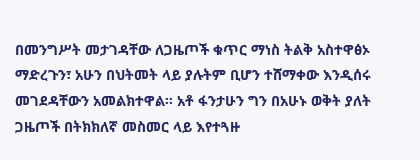በመንግሥት መታገዳቸው ለጋዜጦች ቁጥር ማነስ ትልቅ አስተዋፅኦ ማድረጉን፣ አሁን በህትመት ላይ ያሉትም ቢሆን ተሸማቀው እንዲሰሩ መገደዳቸውን አመልክተዋል፡፡ አቶ ፋንታሁን ግን በአሁኑ ወቅት ያለት ጋዜጦች በትክክለኛ መስመር ላይ እየተጓዙ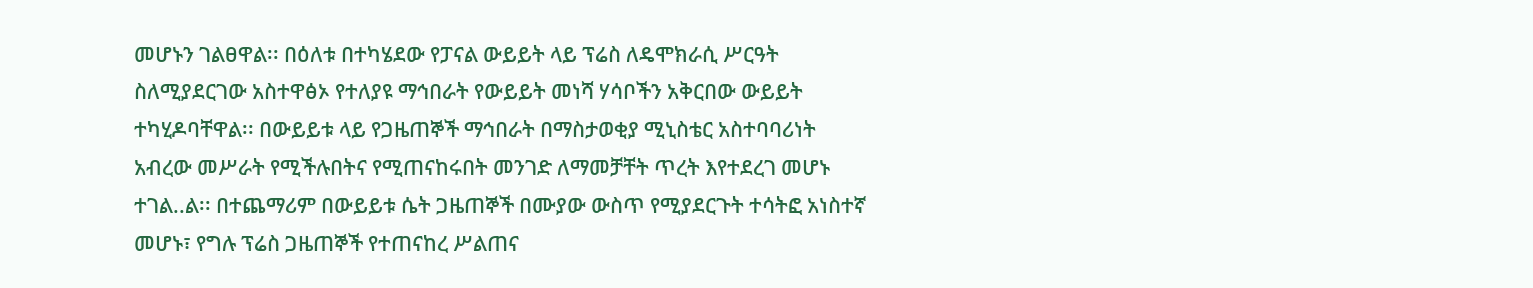መሆኑን ገልፀዋል፡፡ በዕለቱ በተካሄደው የፓናል ውይይት ላይ ፕሬስ ለዴሞክራሲ ሥርዓት ስለሚያደርገው አስተዋፅኦ የተለያዩ ማኅበራት የውይይት መነሻ ሃሳቦችን አቅርበው ውይይት ተካሂዶባቸዋል፡፡ በውይይቱ ላይ የጋዜጠኞች ማኅበራት በማስታወቂያ ሚኒስቴር አስተባባሪነት አብረው መሥራት የሚችሉበትና የሚጠናከሩበት መንገድ ለማመቻቸት ጥረት እየተደረገ መሆኑ ተገል..ል፡፡ በተጨማሪም በውይይቱ ሴት ጋዜጠኞች በሙያው ውስጥ የሚያደርጉት ተሳትፎ አነስተኛ መሆኑ፣ የግሉ ፕሬስ ጋዜጠኞች የተጠናከረ ሥልጠና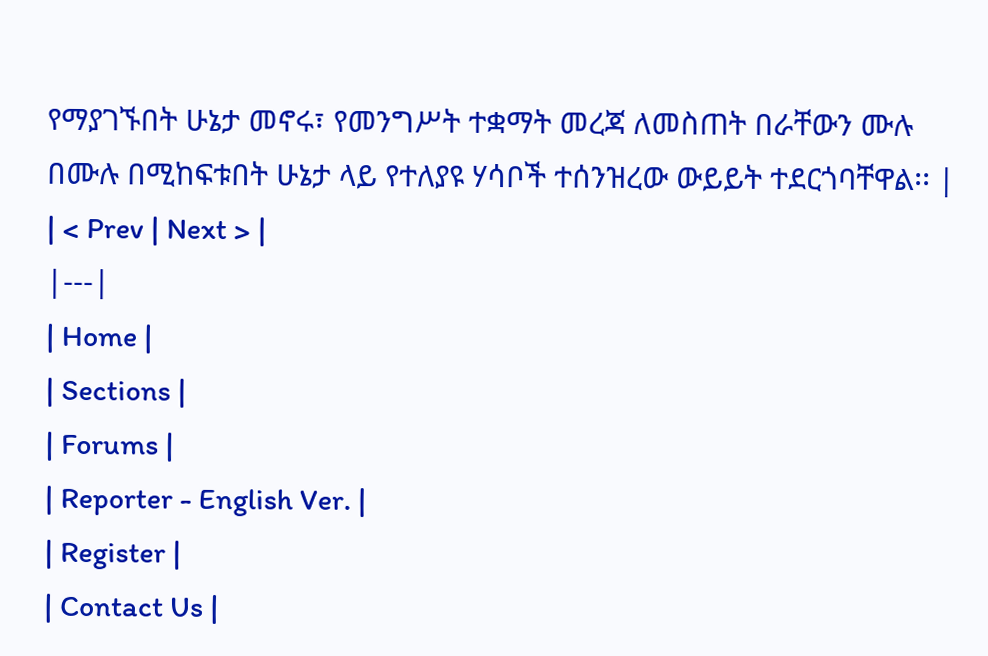የማያገኙበት ሁኔታ መኖሩ፣ የመንግሥት ተቋማት መረጃ ለመስጠት በራቸውን ሙሉ በሙሉ በሚከፍቱበት ሁኔታ ላይ የተለያዩ ሃሳቦች ተሰንዝረው ውይይት ተደርጎባቸዋል፡፡ |
| < Prev | Next > |
|---|
| Home |
| Sections |
| Forums |
| Reporter - English Ver. |
| Register |
| Contact Us |